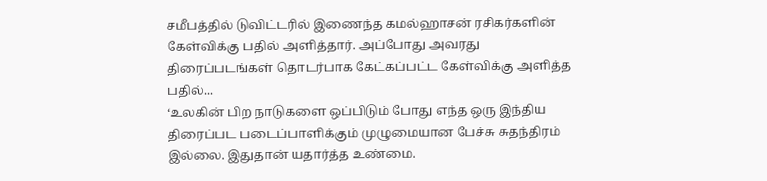சமீபத்தில் டுவிட்டரில் இணைந்த கமல்ஹாசன் ரசிகர்களின் கேள்விக்கு பதில் அளித்தார். அப்போது அவரது திரைப்படங்கள் தொடர்பாக கேட்கப்பட்ட கேள்விக்கு அளித்த பதில்...
‘உலகின் பிற நாடுகளை ஒப்பிடும் போது எந்த ஒரு இந்திய திரைப்பட படைப்பாளிக்கும் முழுமையான பேச்சு சுதந்திரம் இல்லை. இதுதான் யதார்த்த உண்மை.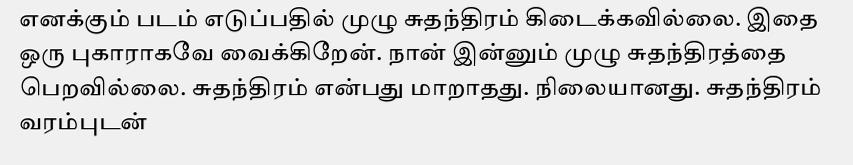எனக்கும் படம் எடுப்பதில் முழு சுதந்திரம் கிடைக்கவில்லை. இதை ஒரு புகாராகவே வைக்கிறேன். நான் இன்னும் முழு சுதந்திரத்தை பெறவில்லை. சுதந்திரம் என்பது மாறாதது. நிலையானது. சுதந்திரம் வரம்புடன்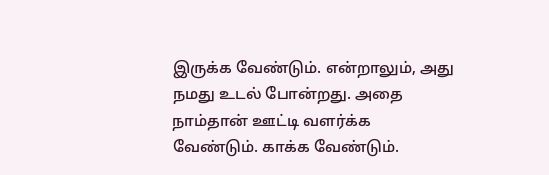இருக்க வேண்டும். என்றாலும், அது நமது உடல் போன்றது. அதை நாம்தான் ஊட்டி வளர்க்க வேண்டும். காக்க வேண்டும்.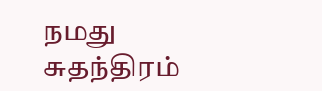நமது சுதந்திரம்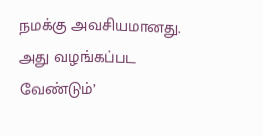நமக்கு அவசியமானது. அது வழங்கப்பட வேண்டும்’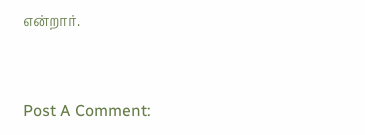என்றார்.


Post A Comment: